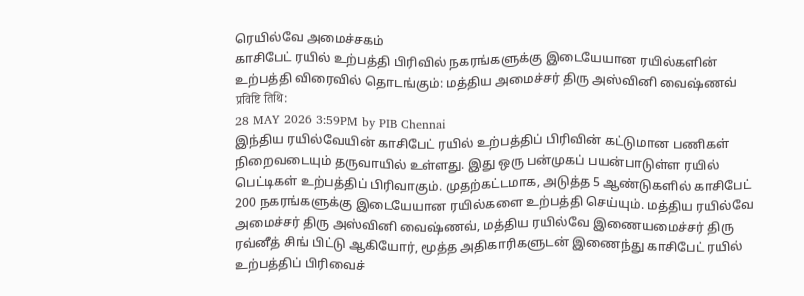ரெயில்வே அமைச்சகம்
காசிபேட் ரயில் உற்பத்தி பிரிவில் நகரங்களுக்கு இடையேயான ரயில்களின் உற்பத்தி விரைவில் தொடங்கும்: மத்திய அமைச்சர் திரு அஸ்வினி வைஷ்ணவ்
प्रविष्टि तिथि:
28 MAY 2026 3:59PM by PIB Chennai
இந்திய ரயில்வேயின் காசிபேட் ரயில் உற்பத்திப் பிரிவின் கட்டுமான பணிகள் நிறைவடையும் தருவாயில் உள்ளது. இது ஒரு பன்முகப் பயன்பாடுள்ள ரயில் பெட்டிகள் உற்பத்திப் பிரிவாகும். முதற்கட்டமாக, அடுத்த 5 ஆண்டுகளில் காசிபேட் 200 நகரங்களுக்கு இடையேயான ரயில்களை உற்பத்தி செய்யும். மத்திய ரயில்வே அமைச்சர் திரு அஸ்வினி வைஷ்ணவ், மத்திய ரயில்வே இணையமைச்சர் திரு ரவ்னீத் சிங் பிட்டு ஆகியோர், மூத்த அதிகாரிகளுடன் இணைந்து காசிபேட் ரயில் உற்பத்திப் பிரிவைச்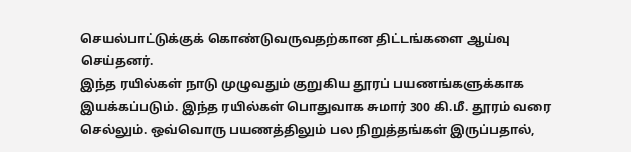செயல்பாட்டுக்குக் கொண்டுவருவதற்கான திட்டங்களை ஆய்வு செய்தனர்.
இந்த ரயில்கள் நாடு முழுவதும் குறுகிய தூரப் பயணங்களுக்காக இயக்கப்படும். இந்த ரயில்கள் பொதுவாக சுமார் 300 கி.மீ. தூரம் வரை செல்லும். ஒவ்வொரு பயணத்திலும் பல நிறுத்தங்கள் இருப்பதால்,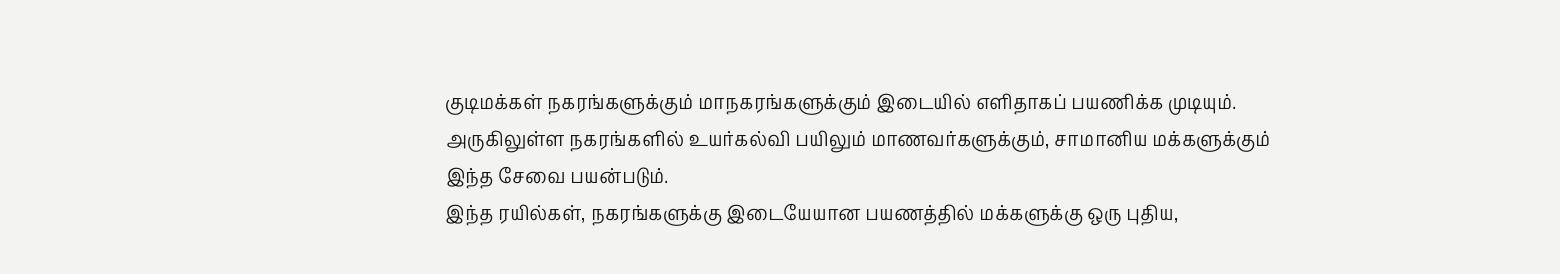குடிமக்கள் நகரங்களுக்கும் மாநகரங்களுக்கும் இடையில் எளிதாகப் பயணிக்க முடியும். அருகிலுள்ள நகரங்களில் உயர்கல்வி பயிலும் மாணவர்களுக்கும், சாமானிய மக்களுக்கும் இந்த சேவை பயன்படும்.
இந்த ரயில்கள், நகரங்களுக்கு இடையேயான பயணத்தில் மக்களுக்கு ஒரு புதிய,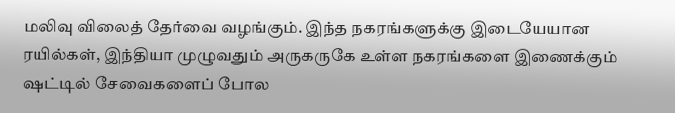மலிவு விலைத் தேர்வை வழங்கும். இந்த நகரங்களுக்கு இடையேயான ரயில்கள், இந்தியா முழுவதும் அருகருகே உள்ள நகரங்களை இணைக்கும் ஷட்டில் சேவைகளைப் போல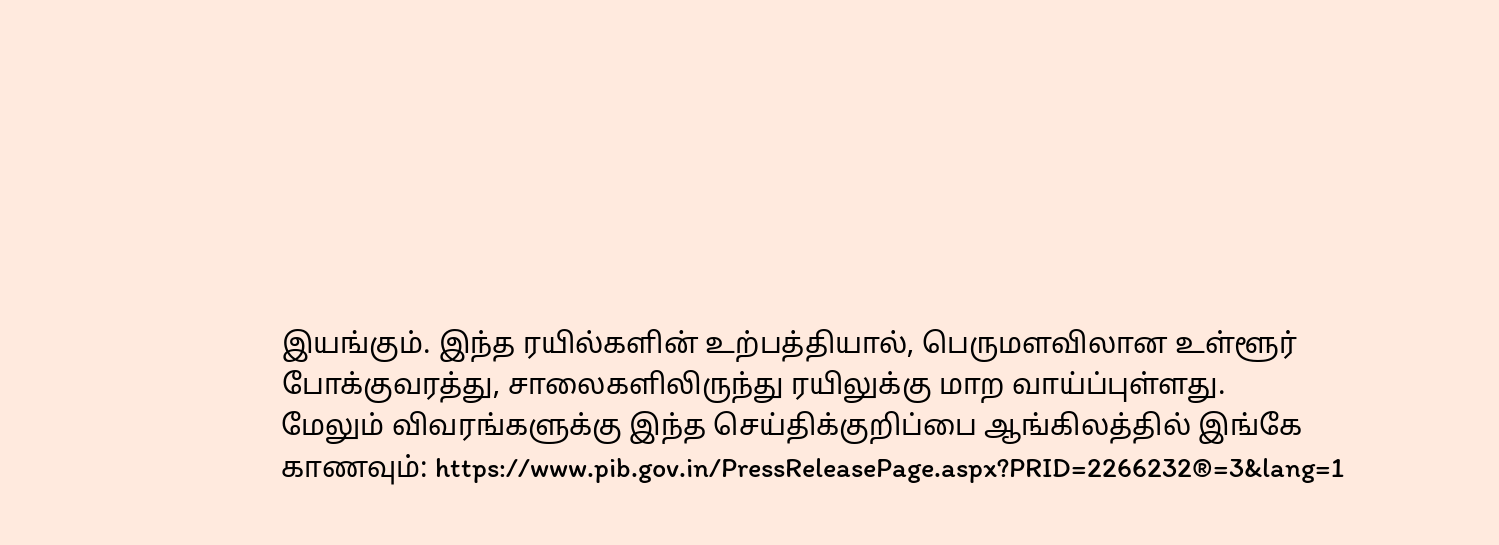இயங்கும். இந்த ரயில்களின் உற்பத்தியால், பெருமளவிலான உள்ளூர் போக்குவரத்து, சாலைகளிலிருந்து ரயிலுக்கு மாற வாய்ப்புள்ளது.
மேலும் விவரங்களுக்கு இந்த செய்திக்குறிப்பை ஆங்கிலத்தில் இங்கே காணவும்: https://www.pib.gov.in/PressReleasePage.aspx?PRID=2266232®=3&lang=1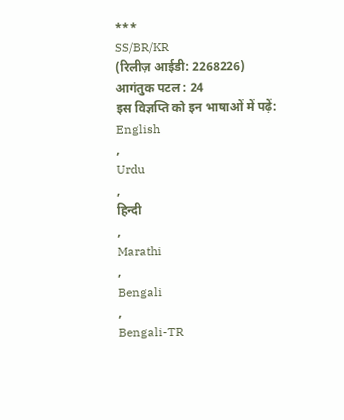***
SS/BR/KR
(रिलीज़ आईडी: 2268226)
आगंतुक पटल : 24
इस विज्ञप्ति को इन भाषाओं में पढ़ें:
English
,
Urdu
,
हिन्दी
,
Marathi
,
Bengali
,
Bengali-TR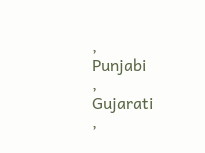,
Punjabi
,
Gujarati
,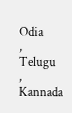Odia
,
Telugu
,
Kannada